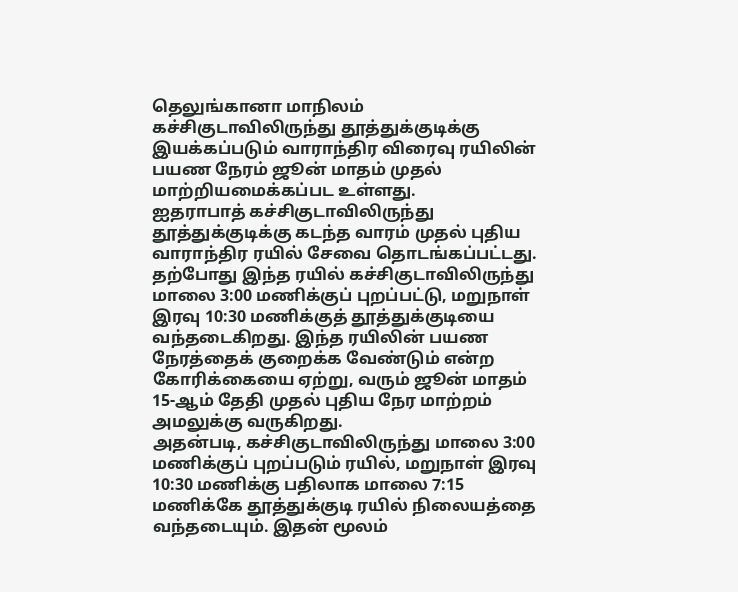தெலுங்கானா மாநிலம் கச்சிகுடாவிலிருந்து தூத்துக்குடிக்கு இயக்கப்படும் வாராந்திர விரைவு ரயிலின் பயண நேரம் ஜூன் மாதம் முதல் மாற்றியமைக்கப்பட உள்ளது.
ஐதராபாத் கச்சிகுடாவிலிருந்து தூத்துக்குடிக்கு கடந்த வாரம் முதல் புதிய வாராந்திர ரயில் சேவை தொடங்கப்பட்டது. தற்போது இந்த ரயில் கச்சிகுடாவிலிருந்து மாலை 3:00 மணிக்குப் புறப்பட்டு, மறுநாள் இரவு 10:30 மணிக்குத் தூத்துக்குடியை வந்தடைகிறது. இந்த ரயிலின் பயண நேரத்தைக் குறைக்க வேண்டும் என்ற கோரிக்கையை ஏற்று, வரும் ஜூன் மாதம் 15-ஆம் தேதி முதல் புதிய நேர மாற்றம் அமலுக்கு வருகிறது.
அதன்படி, கச்சிகுடாவிலிருந்து மாலை 3:00 மணிக்குப் புறப்படும் ரயில், மறுநாள் இரவு 10:30 மணிக்கு பதிலாக மாலை 7:15 மணிக்கே தூத்துக்குடி ரயில் நிலையத்தை வந்தடையும். இதன் மூலம்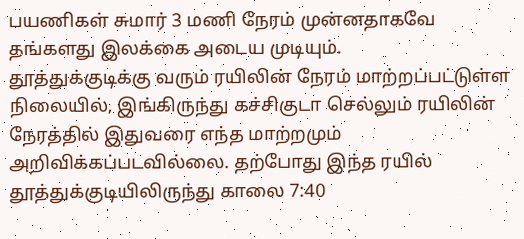பயணிகள் சுமார் 3 மணி நேரம் முன்னதாகவே தங்களது இலக்கை அடைய முடியும்.
தூத்துக்குடிக்கு வரும் ரயிலின் நேரம் மாற்றப்பட்டுள்ள நிலையில், இங்கிருந்து கச்சிகுடா செல்லும் ரயிலின் நேரத்தில் இதுவரை எந்த மாற்றமும் அறிவிக்கப்படவில்லை. தற்போது இந்த ரயில் தூத்துக்குடியிலிருந்து காலை 7:40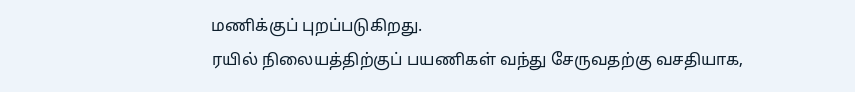மணிக்குப் புறப்படுகிறது.
ரயில் நிலையத்திற்குப் பயணிகள் வந்து சேருவதற்கு வசதியாக,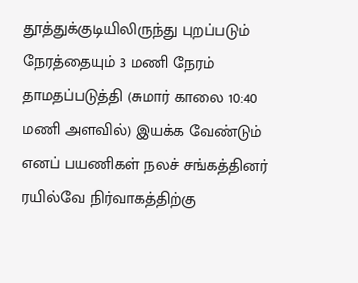தூத்துக்குடியிலிருந்து புறப்படும் நேரத்தையும் 3 மணி நேரம் தாமதப்படுத்தி (சுமார் காலை 10:40 மணி அளவில்) இயக்க வேண்டும் எனப் பயணிகள் நலச் சங்கத்தினர் ரயில்வே நிர்வாகத்திற்கு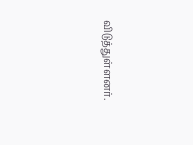விடுத்துள்ளனர்.